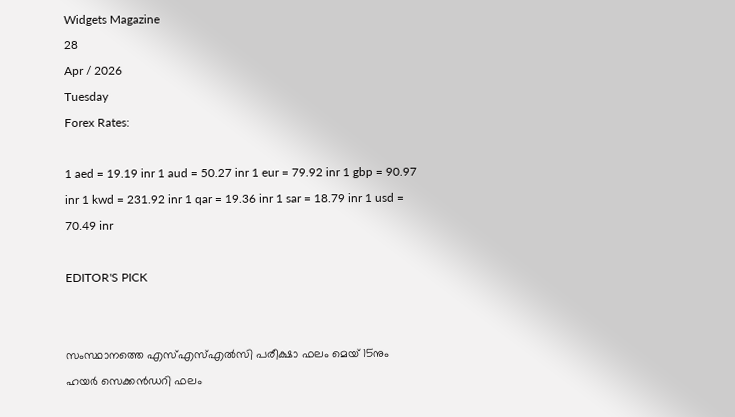Widgets Magazine
28
Apr / 2026
Tuesday
Forex Rates:

1 aed = 19.19 inr 1 aud = 50.27 inr 1 eur = 79.92 inr 1 gbp = 90.97 inr 1 kwd = 231.92 inr 1 qar = 19.36 inr 1 sar = 18.79 inr 1 usd = 70.49 inr

EDITOR'S PICK


സംസ്ഥാനത്തെ എസ്എസ്എൽസി പരീക്ഷാ ഫലം മെയ് 15നും ഹയർ സെക്കൻഡറി ഫലം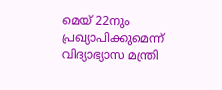മെയ് 22നും പ്രഖ്യാപിക്കുമെന്ന് വിദ്യാഭ്യാസ മന്ത്രി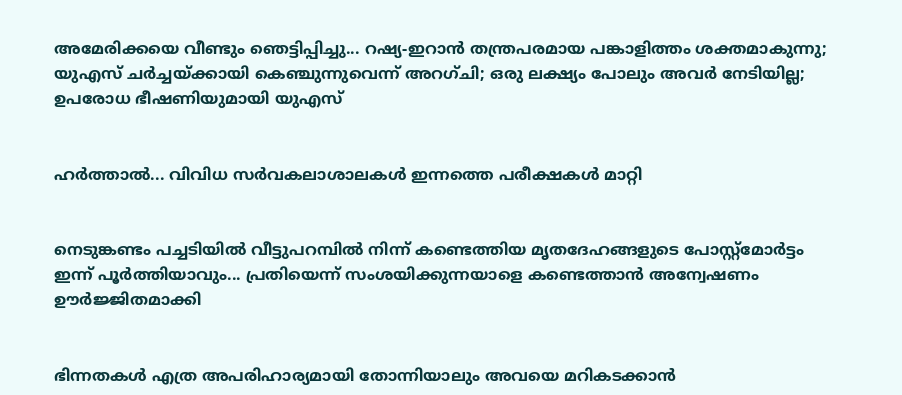അമേരിക്കയെ വീണ്ടും ഞെട്ടിപ്പിച്ചു... റഷ്യ-ഇറാൻ തന്ത്രപരമായ പങ്കാളിത്തം ശക്തമാകുന്നു; യുഎസ് ചർച്ചയ്ക്കായി കെഞ്ചുന്നുവെന്ന് അറഗ്ചി; ഒരു ലക്ഷ്യം പോലും അവർ നേടിയില്ല; ഉപരോധ ഭീഷണിയുമായി യുഎസ്


ഹര്‍ത്താല്‍... വിവിധ സർവകലാശാലകൾ ഇന്നത്തെ പരീക്ഷകൾ മാറ്റി


നെടുങ്കണ്ടം പച്ചടിയിൽ വീട്ടുപറമ്പിൽ നിന്ന് കണ്ടെത്തിയ മൃതദേഹങ്ങളുടെ പോസ്റ്റ്മോർട്ടം ഇന്ന് പൂർത്തിയാവും... പ്രതിയെന്ന് സംശയിക്കുന്നയാളെ കണ്ടെത്താൻ അന്വേഷണം ഊർജ്ജിതമാക്കി


ഭിന്നതകൾ എത്ര അപരിഹാര്യമായി തോന്നിയാലും അവയെ മറികടക്കാൻ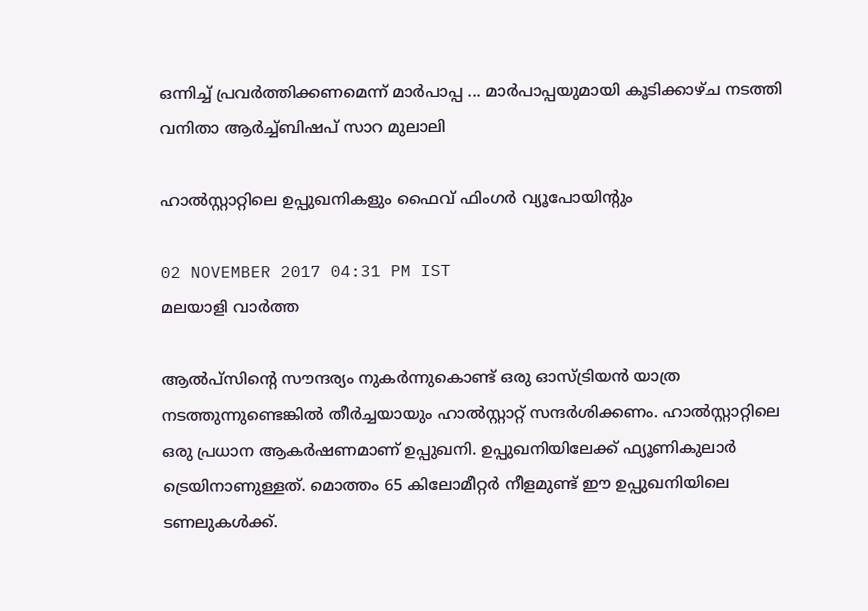ഒന്നിച്ച്‌ പ്രവർത്തിക്കണമെന്ന് മാർപാപ്പ ... മാർപാപ്പയുമായി കൂടിക്കാഴ്‌ച നടത്തി വനിതാ ആർച്ച്‌ബിഷപ് സാറ മുലാലി

ഹാല്‍സ്റ്റാറ്റിലെ ഉപ്പുഖനികളും ഫൈവ് ഫിംഗര്‍ വ്യൂപോയിന്റും

02 NOVEMBER 2017 04:31 PM IST
മലയാളി വാര്‍ത്ത

ആല്‍പ്‌സിന്റെ സൗന്ദര്യം നുകര്‍ന്നുകൊണ്ട് ഒരു ഓസ്ട്രിയന്‍ യാത്ര നടത്തുന്നുണ്ടെങ്കില്‍ തീര്‍ച്ചയായും ഹാല്‍സ്റ്റാറ്റ് സന്ദര്‍ശിക്കണം. ഹാല്‍സ്റ്റാറ്റിലെ ഒരു പ്രധാന ആകര്‍ഷണമാണ് ഉപ്പുഖനി. ഉപ്പുഖനിയിലേക്ക് ഫ്യൂണികുലാര്‍ ട്രെയിനാണുള്ളത്. മൊത്തം 65 കിലോമീറ്റര്‍ നീളമുണ്ട് ഈ ഉപ്പുഖനിയിലെ ടണലുകള്‍ക്ക്.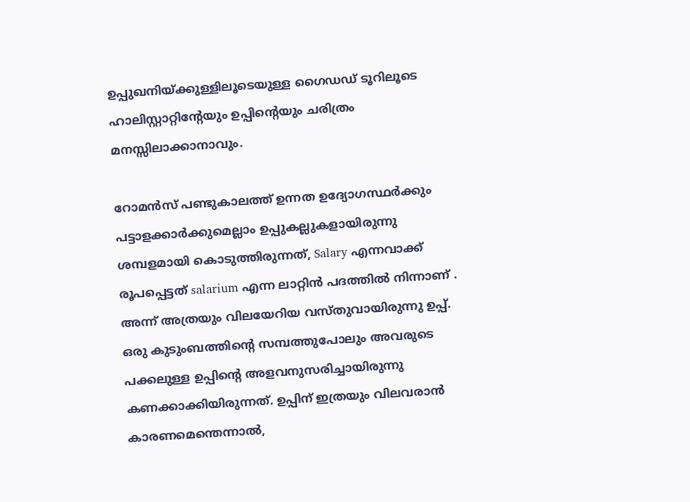ഉപ്പുഖനിയ്ക്കുള്ളിലൂടെയുള്ള ഗൈഡഡ് ടൂറിലൂടെ ഹാലിസ്റ്റാറ്റിന്റേയും ഉപ്പിന്റെയും ചരിത്രം മനസ്സിലാക്കാനാവും.

റോമന്‍സ് പണ്ടുകാലത്ത് ഉന്നത ഉദ്യോഗസ്ഥര്‍ക്കും പട്ടാളക്കാര്‍ക്കുമെല്ലാം ഉപ്പുകല്ലുകളായിരുന്നു ശമ്പളമായി കൊടുത്തിരുന്നത്, Salary എന്നവാക്ക് രൂപപ്പെട്ടത് salarium എന്ന ലാറ്റിന്‍ പദത്തില്‍ നിന്നാണ് . അന്ന് അത്രയും വിലയേറിയ വസ്തുവായിരുന്നു ഉപ്പ്. ഒരു കുടുംബത്തിന്റെ സമ്പത്തുപോലും അവരുടെ പക്കലുള്ള ഉപ്പിന്റെ അളവനുസരിച്ചായിരുന്നു കണക്കാക്കിയിരുന്നത്. ഉപ്പിന് ഇത്രയും വിലവരാന്‍ കാരണമെന്തെന്നാല്‍,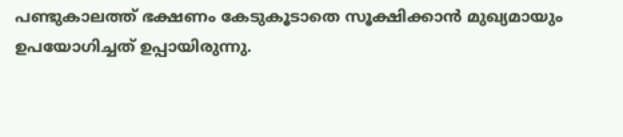പണ്ടുകാലത്ത് ഭക്ഷണം കേടുകൂടാതെ സൂക്ഷിക്കാന്‍ മുഖ്യമായും ഉപയോഗിച്ചത് ഉപ്പായിരുന്നു.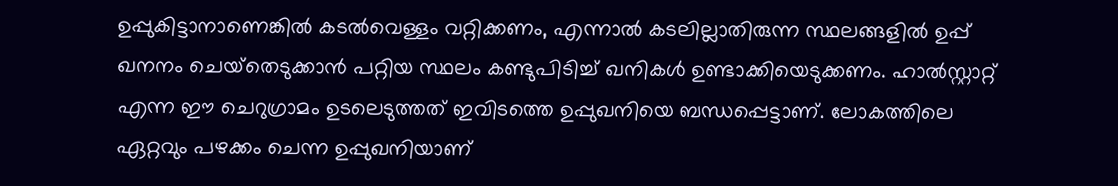ഉപ്പുകിട്ടാനാണെങ്കില്‍ കടല്‍വെള്ളം വറ്റിക്കണം, എന്നാല്‍ കടലില്ലാതിരുന്ന സ്ഥലങ്ങളില്‍ ഉപ്പ് ഖനനം ചെയ്‌തെടുക്കാന്‍ പറ്റിയ സ്ഥലം കണ്ടുപിടിച്ച് ഖനികള്‍ ഉണ്ടാക്കിയെടുക്കണം. ഹാല്‍സ്റ്റാറ്റ് എന്ന ഈ ചെറുഗ്രാമം ഉടലെടുത്തത് ഇവിടത്തെ ഉപ്പുഖനിയെ ബന്ധപ്പെട്ടാണ്. ലോകത്തിലെ ഏറ്റവും പഴക്കം ചെന്ന ഉപ്പുഖനിയാണ്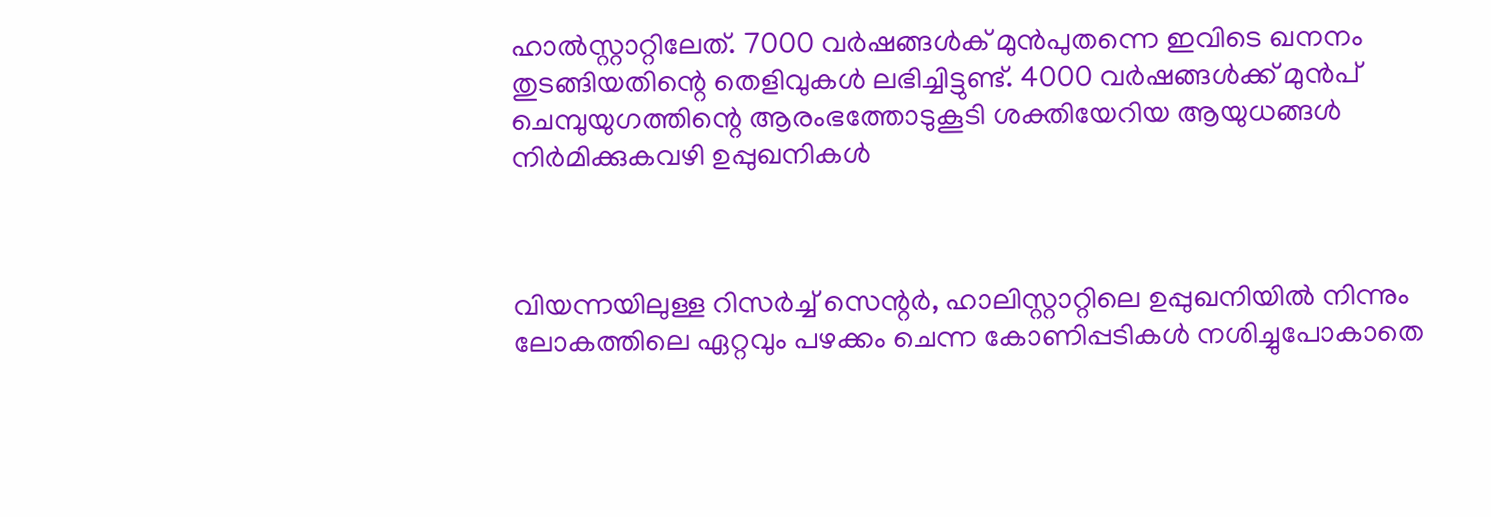ഹാല്‍സ്റ്റാറ്റിലേത്. 7000 വര്‍ഷങ്ങള്‍ക് മുന്‍പുതന്നെ ഇവിടെ ഖനനം തുടങ്ങിയതിന്റെ തെളിവുകള്‍ ലഭിച്ചിട്ടുണ്ട്. 4000 വര്‍ഷങ്ങള്‍ക്ക് മുന്‍പ് ചെമ്പുയുഗത്തിന്റെ ആരംഭത്തോടുകൂടി ശക്തിയേറിയ ആയുധങ്ങള്‍ നിര്‍മിക്കുകവഴി ഉപ്പുഖനികള്‍



വിയന്നയിലുള്ള റിസര്‍ച്ച് സെന്റര്‍, ഹാലിസ്റ്റാറ്റിലെ ഉപ്പുഖനിയില്‍ നിന്നും ലോകത്തിലെ ഏറ്റവും പഴക്കം ചെന്ന കോണിപ്പടികള്‍ നശിച്ചുപോകാതെ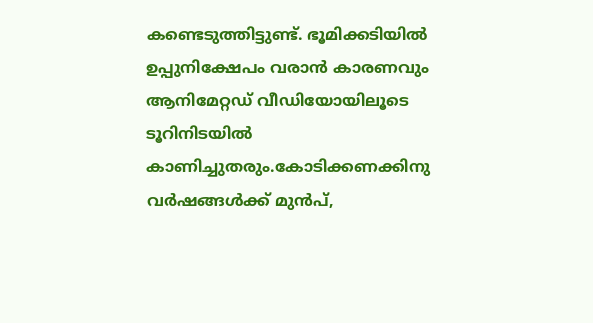കണ്ടെടുത്തിട്ടുണ്ട്. ഭൂമിക്കടിയില്‍ ഉപ്പുനിക്ഷേപം വരാന്‍ കാരണവും ആനിമേറ്റഡ് വീഡിയോയിലൂടെ ടൂറിനിടയില്‍ കാണിച്ചുതരും.കോടിക്കണക്കിനു വര്‍ഷങ്ങള്‍ക്ക് മുന്‍പ്,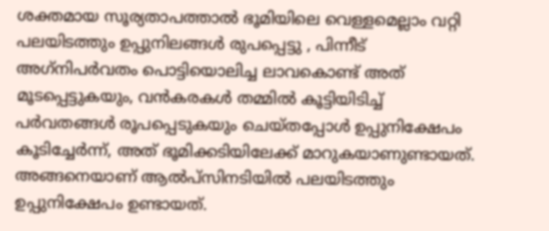ശക്തമായ സൂര്യതാപത്താല്‍ ഭൂമിയിലെ വെള്ളമെല്ലാം വറ്റി പലയിടത്തും ഉപ്പുനിലങ്ങള്‍ രുപപ്പെട്ടു , പിന്നീട് അഗ്‌നിപര്‍വതം പൊട്ടിയൊലിച്ച ലാവകൊണ്ട് അത് മൂടപ്പെട്ടുകയും, വന്‍കരകള്‍ തമ്മില്‍ കൂട്ടിയിടിച്ച് പര്‍വതങ്ങള്‍ രൂപപ്പെടുകയും ചെയ്തപ്പോള്‍ ഉപ്പുനിക്ഷേപം കൂടിച്ചേര്‍ന്ന്, അത് ഭൂമിക്കടിയിലേക്ക് മാറുകയാണുണ്ടായത്. അങ്ങനെയാണ് ആല്‍പ്‌സിനടിയില്‍ പലയിടത്തും ഉപ്പുനിക്ഷേപം ഉണ്ടായത്.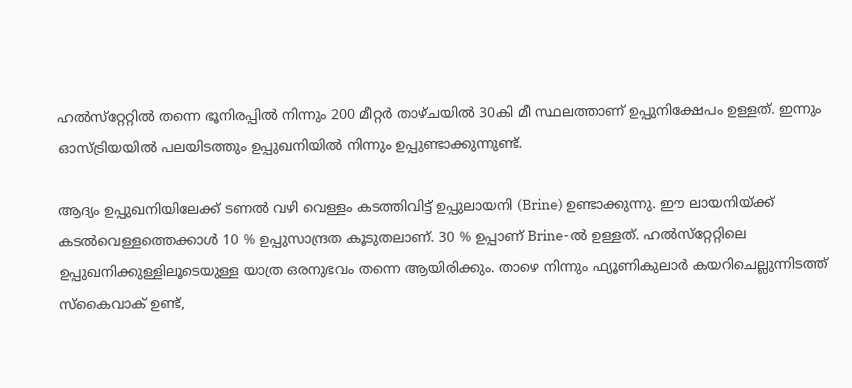ഹല്‍സ്‌റ്റേറ്റില്‍ തന്നെ ഭൂനിരപ്പില്‍ നിന്നും 200 മീറ്റര്‍ താഴ്ചയില്‍ 30കി മീ സ്ഥലത്താണ് ഉപ്പുനിക്ഷേപം ഉള്ളത്. ഇന്നും ഓസ്ട്രിയയില്‍ പലയിടത്തും ഉപ്പുഖനിയില്‍ നിന്നും ഉപ്പുണ്ടാക്കുന്നുണ്ട്.

ആദ്യം ഉപ്പുഖനിയിലേക്ക് ടണല്‍ വഴി വെള്ളം കടത്തിവിട്ട് ഉപ്പുലായനി (Brine) ഉണ്ടാക്കുന്നു. ഈ ലായനിയ്ക്ക് കടല്‍വെള്ളത്തെക്കാള്‍ 10 % ഉപ്പുസാന്ദ്രത കൂടുതലാണ്. 30 % ഉപ്പാണ് Brine-ല്‍ ഉള്ളത്. ഹല്‍സ്‌റ്റേറ്റിലെ ഉപ്പുഖനിക്കുള്ളിലൂടെയുള്ള യാത്ര ഒരനുഭവം തന്നെ ആയിരിക്കും. താഴെ നിന്നും ഫ്യൂണികുലാര്‍ കയറിചെല്ലുന്നിടത്ത് സ്‌കൈവാക് ഉണ്ട്,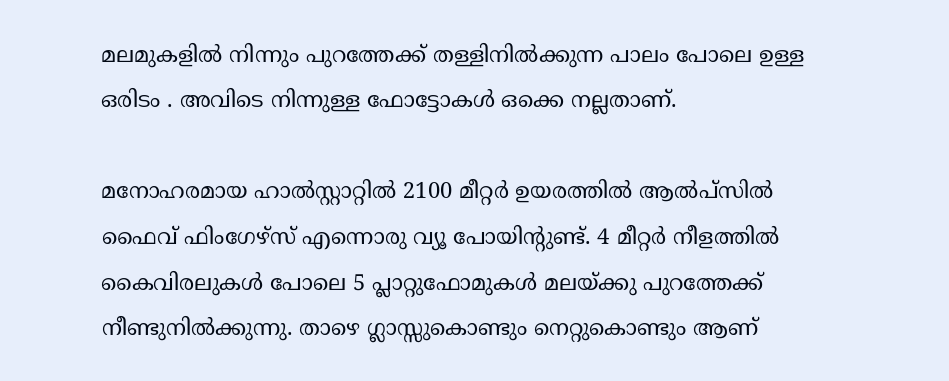മലമുകളില്‍ നിന്നും പുറത്തേക്ക് തള്ളിനില്‍ക്കുന്ന പാലം പോലെ ഉള്ള ഒരിടം . അവിടെ നിന്നുള്ള ഫോട്ടോകള്‍ ഒക്കെ നല്ലതാണ്.

മനോഹരമായ ഹാല്‍സ്റ്റാറ്റില്‍ 2100 മീറ്റര്‍ ഉയരത്തില്‍ ആല്‍പ്‌സില്‍ ഫൈവ് ഫിംഗേഴ്‌സ് എന്നൊരു വ്യൂ പോയിന്റുണ്ട്. 4 മീറ്റര്‍ നീളത്തില്‍ കൈവിരലുകള്‍ പോലെ 5 പ്ലാറ്റുഫോമുകള്‍ മലയ്ക്കു പുറത്തേക്ക് നീണ്ടുനില്‍ക്കുന്നു. താഴെ ഗ്ലാസ്സുകൊണ്ടും നെറ്റുകൊണ്ടും ആണ്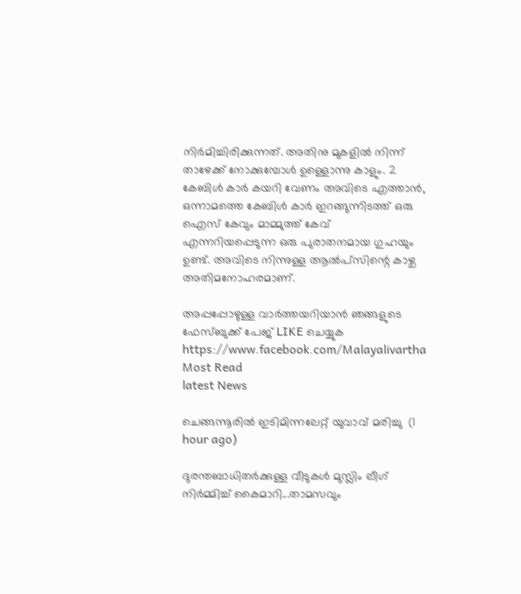നിര്‍മിച്ചിരിക്കുന്നത്. അതിനു മുകളില്‍ നിന്ന് താഴേക്ക് നോക്കുമ്പോള്‍ ഉള്ളൊന്നു കാളും. 2 കേബിള്‍ കാര്‍ കയറി വേണം അവിടെ എത്താന്‍, ഒന്നാമത്തെ കേബിള്‍ കാര്‍ ഇറങ്ങുന്നിടത്ത് ഒരു ഐസ് കേവും മാമ്മുത്ത് കേവ് എന്നറിയപ്പെടുന്ന ഒരു പുരാതനമായ ഗുഹയും ഉണ്ട്. അവിടെ നിന്നുള്ള ആല്‍പ്‌സിന്റെ കാഴ്ച അതിമനോഹരമാണ്.

അപ്പപ്പോഴുള്ള വാര്‍ത്തയറിയാന്‍ ഞങ്ങളുടെ ഫേസ്‌ബുക്ക്‌ പേജ് LIKE ചെയ്യുക
https://www.facebook.com/Malayalivartha
Most Read
latest News

ചെങ്ങന്നൂരിൽ ഇടിമിന്നലേറ്റ് യുവാവ് മരിച്ചു  (1 hour ago)

ദുരന്തബാധിതര്‍ക്കുള്ള വീടുകള്‍ മുസ്ലിം ലീഗ് നിര്‍മ്മിച്ച് കൈമാറി...താമസവും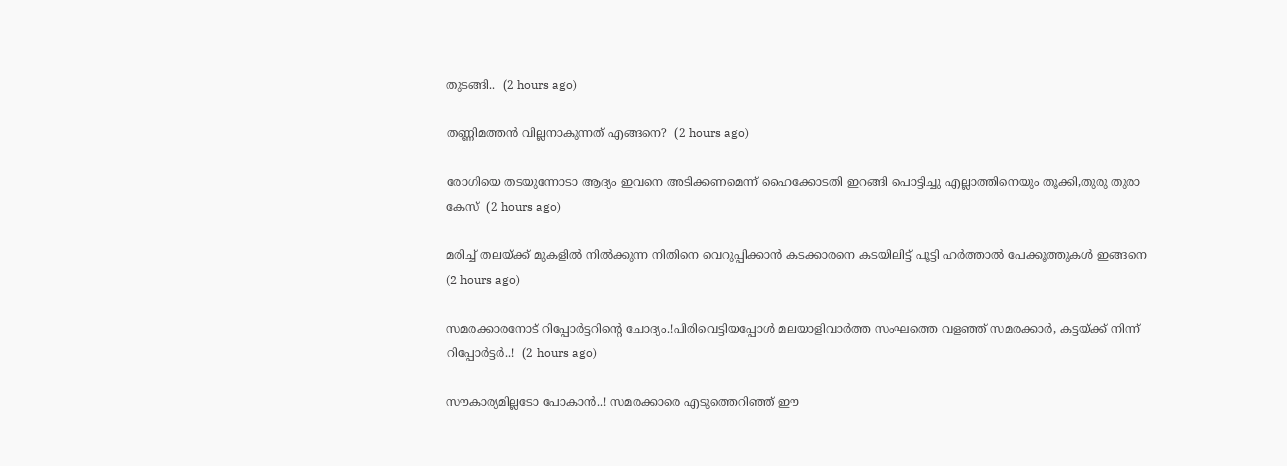തുടങ്ങി..  (2 hours ago)

തണ്ണിമത്തൻ വില്ലനാകുന്നത് എങ്ങനെ?  (2 hours ago)

രോഗിയെ തടയുന്നോടാ ആദ്യം ഇവനെ അടിക്കണമെന്ന് ഹൈക്കോടതി ഇറങ്ങി പൊട്ടിച്ചു എല്ലാത്തിനെയും തൂക്കി,തുരു തുരാ കേസ്  (2 hours ago)

മരിച്ച് തലയ്ക്ക് മുകളിൽ നിൽക്കുന്ന നിതിനെ വെറുപ്പിക്കാൻ കടക്കാരനെ കടയിലിട്ട് പൂട്ടി ഹർത്താൽ പേക്കൂത്തുകൾ ഇങ്ങനെ  (2 hours ago)

സമരക്കാരനോട് റിപ്പോർട്ടറിന്റെ ചോദ്യം.!പിരിവെട്ടിയപ്പോൾ മലയാളിവാർത്ത സംഘത്തെ വളഞ്ഞ് സമരക്കാർ, കട്ടയ്ക്ക് നിന്ന് റിപ്പോർട്ടർ..!  (2 hours ago)

സൗകാര്യമില്ലടോ പോകാന്‍..! സമരക്കാരെ എടുത്തെറിഞ്ഞ് ഈ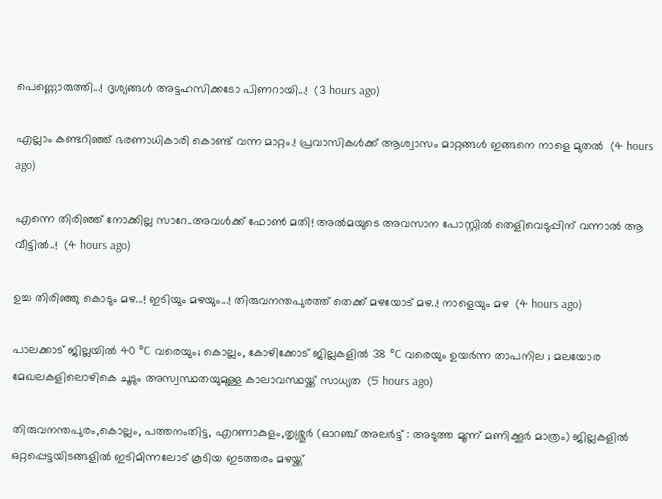പെണ്ണൊരുത്തി...! ദൃശ്യങ്ങൾ അട്ടഹസിക്കടോ പിണറായി...!  (3 hours ago)

എല്ലാം കണ്ടറിഞ്ഞ് ഭരണാധികാരി കൊണ്ട് വന്ന മാറ്റം.! പ്രവാസികൾക്ക് ആശ്വാസം മാറ്റങ്ങൾ ഇങ്ങനെ നാളെ മുതൽ  (4 hours ago)

എന്നെ തിരിഞ്ഞ് നോക്കില്ല സാറേ..അവൾക്ക് ഫോൺ മതി! അൽമയുടെ അവസാന പോസ്റ്റിൽ തെളിവെടുപ്പിന് വന്നാൽ ആ വീട്ടിൽ..!  (4 hours ago)

ഉച്ച തിരിഞ്ഞു കൊടും മഴ...! ഇടിയും മഴയും...! തിരുവനന്തപുരത്ത് തെക്ക് മഴയോട് മഴ..! നാളെയും മഴ  (4 hours ago)

പാലക്കാട് ജില്ലയിൽ 40 °C വരെയും; കൊല്ലം, കോഴിക്കോട് ജില്ലകളിൽ 38 °C വരെയും ഉയർന്ന താപനില ; മലയോര മേഖലകളിലൊഴികെ ചൂടും അസ്വസ്ഥതയുമുള്ള കാലാവസ്ഥയ്ക്ക് സാധ്യത  (5 hours ago)

തിരുവനന്തപുരം,കൊല്ലം, പത്തനംതിട്ട, എറണാകുളം,തൃശ്ശൂർ (ഓറഞ്ച് അലർട്ട് : അടുത്ത മൂന്ന്‌ മണിക്കൂർ മാത്രം) ജില്ലകളിൽ ഒറ്റപ്പെട്ടയിടങ്ങളിൽ ഇടിമിന്നലോട് കൂടിയ ഇടത്തരം മഴയ്ക്ക്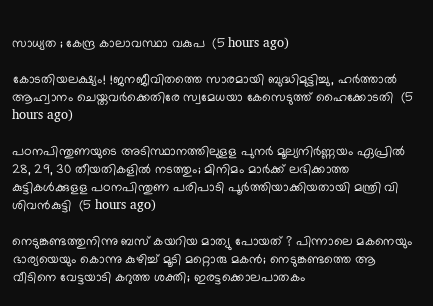സാധ്യത ; കേന്ദ്ര കാലാവസ്ഥാ വകുപ  (5 hours ago)

കോടതിയലക്ഷ്യം! !ജനജീവിതത്തെ സാരമായി ബുദ്ധിമുട്ടിച്ചു, ഹർത്താൽ ആഹ്വാനം ചെയ്തവർക്കെതിരേ സ്വമേധയാ കേസെടുത്ത് ഹൈക്കോടതി  (5 hours ago)

പഠനപിന്തുണയുടെ അടിസ്ഥാനത്തിലുളള പുനർ മൂല്യനിർണ്ണയം ഏപ്രിൽ 28, 29, 30 തീയതികളിൽ നടത്തും; മിനിമം മാർക്ക് ലഭിക്കാത്ത കുട്ടികൾക്കുളള പഠനപിന്തുണ പരിപാടി പൂർത്തിയാക്കിയതായി മന്ത്രി വി ശിവൻകുട്ടി  (5 hours ago)

നെടുങ്കണ്ടത്തുനിന്നു ബസ് കയറിയ മാത്യു പോയത് ? പിന്നാലെ മകനെയും ഭാര്യയെയും കൊന്നു കുഴിച്ച് മൂടി മറ്റൊരു മകൻ; നെടുങ്കണ്ടത്തെ ആ വീടിനെ വേട്ടയാടി കറുത്ത ശക്തി; ഇരട്ടക്കൊലപാതകം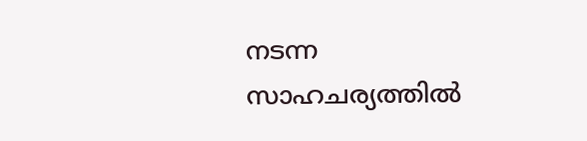നടന്ന സാഹചര്യത്തിൽ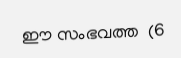ഈ സംഭവത്ത  (6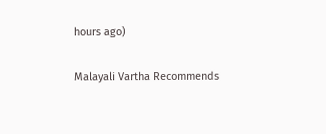hours ago)

Malayali Vartha Recommends